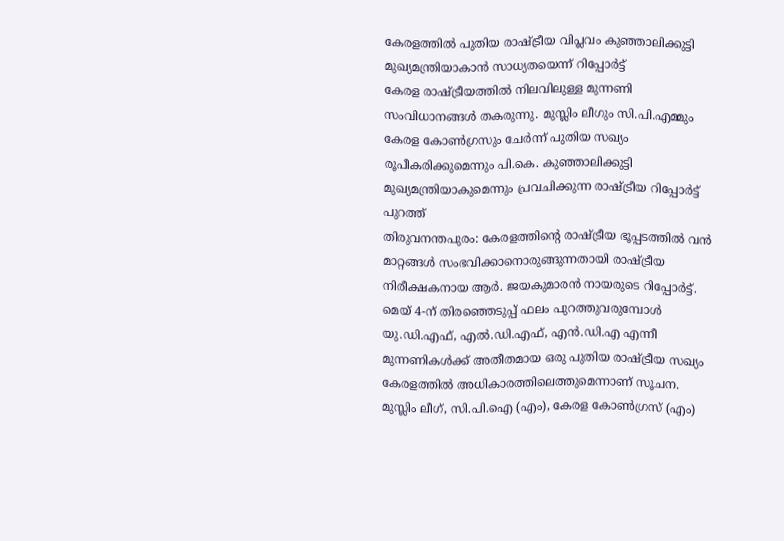കേരളത്തിൽ പുതിയ രാഷ്ട്രീയ വിപ്ലവം കുഞ്ഞാലിക്കുട്ടി മുഖ്യമന്ത്രിയാകാൻ സാധ്യതയെന്ന് റിപ്പോർട്ട്
കേരള രാഷ്ട്രീയത്തിൽ നിലവിലുള്ള മുന്നണി സംവിധാനങ്ങൾ തകരുന്നു. മുസ്ലിം ലീഗും സി.പി.എമ്മും കേരള കോൺഗ്രസും ചേർന്ന് പുതിയ സഖ്യം രൂപീകരിക്കുമെന്നും പി.കെ. കുഞ്ഞാലിക്കുട്ടി മുഖ്യമന്ത്രിയാകുമെന്നും പ്രവചിക്കുന്ന രാഷ്ട്രീയ റിപ്പോർട്ട് പുറത്ത്
തിരുവനന്തപുരം: കേരളത്തിന്റെ രാഷ്ട്രീയ ഭൂപ്പടത്തിൽ വൻ മാറ്റങ്ങൾ സംഭവിക്കാനൊരുങ്ങുന്നതായി രാഷ്ട്രീയ നിരീക്ഷകനായ ആർ. ജയകുമാരൻ നായരുടെ റിപ്പോർട്ട്. മെയ് 4-ന് തിരഞ്ഞെടുപ്പ് ഫലം പുറത്തുവരുമ്പോൾ യു.ഡി.എഫ്, എൽ.ഡി.എഫ്, എൻ.ഡി.എ എന്നീ മുന്നണികൾക്ക് അതീതമായ ഒരു പുതിയ രാഷ്ട്രീയ സഖ്യം കേരളത്തിൽ അധികാരത്തിലെത്തുമെന്നാണ് സൂചന.
മുസ്ലിം ലീഗ്, സി.പി.ഐ (എം), കേരള കോൺഗ്രസ് (എം)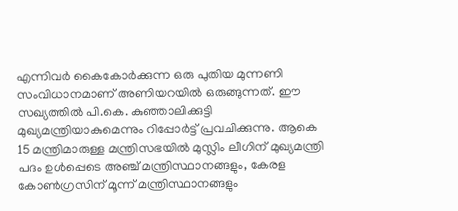എന്നിവർ കൈകോർക്കുന്ന ഒരു പുതിയ മുന്നണി സംവിധാനമാണ് അണിയറയിൽ ഒരുങ്ങുന്നത്. ഈ സഖ്യത്തിൽ പി.കെ. കുഞ്ഞാലിക്കുട്ടി മുഖ്യമന്ത്രിയാകുമെന്നും റിപ്പോർട്ട് പ്രവചിക്കുന്നു. ആകെ 15 മന്ത്രിമാരുള്ള മന്ത്രിസഭയിൽ മുസ്ലിം ലീഗിന് മുഖ്യമന്ത്രി പദം ഉൾപ്പെടെ അഞ്ച് മന്ത്രിസ്ഥാനങ്ങളും, കേരള കോൺഗ്രസിന് മൂന്ന് മന്ത്രിസ്ഥാനങ്ങളും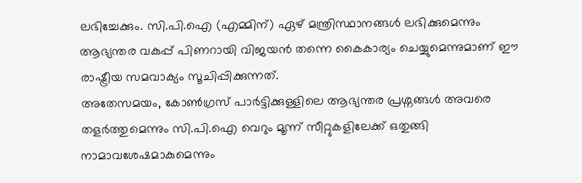ലഭിച്ചേക്കും. സി.പി.ഐ (എമ്മിന്) ഏഴ് മന്ത്രിസ്ഥാനങ്ങൾ ലഭിക്കുമെന്നും ആഭ്യന്തര വകുപ്പ് പിണറായി വിജയൻ തന്നെ കൈകാര്യം ചെയ്യുമെന്നുമാണ് ഈ രാഷ്ട്രീയ സമവാക്യം സൂചിപ്പിക്കുന്നത്.
അതേസമയം, കോൺഗ്രസ് പാർട്ടിക്കുള്ളിലെ ആഭ്യന്തര പ്രശ്നങ്ങൾ അവരെ തളർത്തുമെന്നും സി.പി.ഐ വെറും മൂന്ന് സീറ്റുകളിലേക്ക് ഒതുങ്ങി നാമാവശേഷമാകുമെന്നും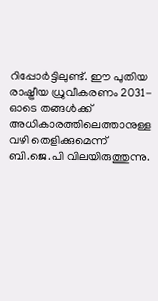റിപ്പോർട്ടിലുണ്ട്. ഈ പുതിയ രാഷ്ട്രീയ ധ്രുവീകരണം 2031-ഓടെ തങ്ങൾക്ക് അധികാരത്തിലെത്താനുള്ള വഴി തെളിക്കുമെന്ന് ബി.ജെ.പി വിലയിരുത്തുന്നു.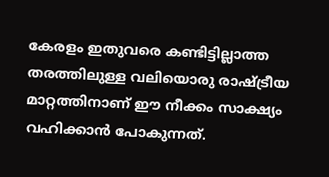കേരളം ഇതുവരെ കണ്ടിട്ടില്ലാത്ത തരത്തിലുള്ള വലിയൊരു രാഷ്ട്രീയ മാറ്റത്തിനാണ് ഈ നീക്കം സാക്ഷ്യം വഹിക്കാൻ പോകുന്നത്.